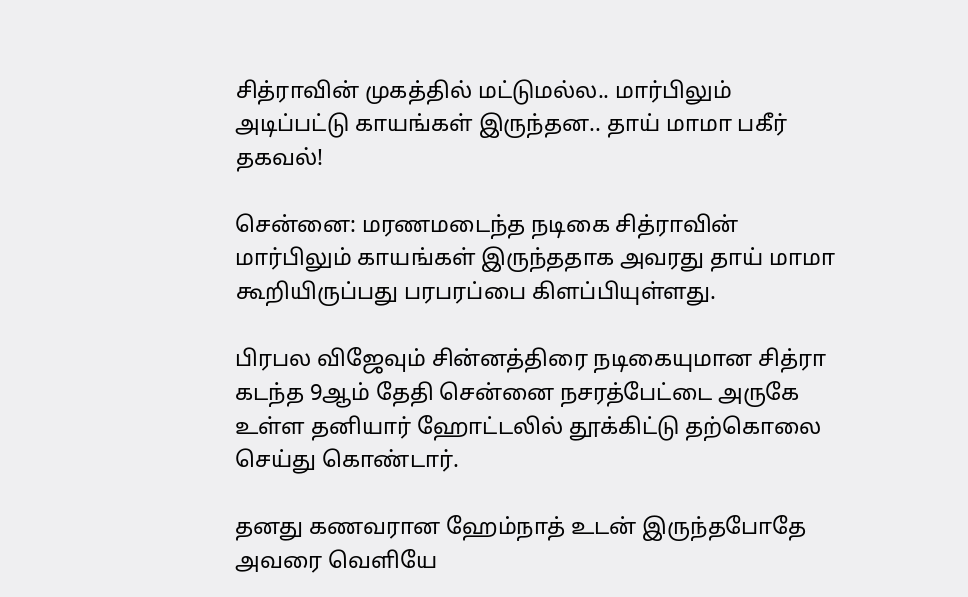சித்ராவின் முகத்தில் மட்டுமல்ல.. மார்பிலும் அடிப்பட்டு காயங்கள் இருந்தன.. தாய் மாமா பகீர் தகவல்!

சென்னை: மரணமடைந்த நடிகை சித்ராவின் மார்பிலும் காயங்கள் இருந்ததாக அவரது தாய் மாமா கூறியிருப்பது பரபரப்பை கிளப்பியுள்ளது.

பிரபல விஜேவும் சின்னத்திரை நடிகையுமான சித்ரா கடந்த 9ஆம் தேதி சென்னை நசரத்பேட்டை அருகே உள்ள தனியார் ஹோட்டலில் தூக்கிட்டு தற்கொலை செய்து கொண்டார்.

தனது கணவரான ஹேம்நாத் உடன் இருந்தபோதே அவரை வெளியே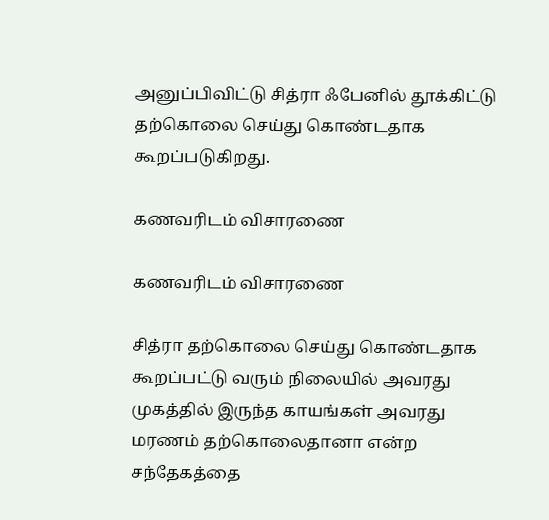அனுப்பிவிட்டு சித்ரா ஃபேனில் தூக்கிட்டு தற்கொலை செய்து கொண்டதாக கூறப்படுகிறது.

கணவரிடம் விசாரணை

கணவரிடம் விசாரணை

சித்ரா தற்கொலை செய்து கொண்டதாக கூறப்பட்டு வரும் நிலையில் அவரது முகத்தில் இருந்த காயங்கள் அவரது மரணம் தற்கொலைதானா என்ற சந்தேகத்தை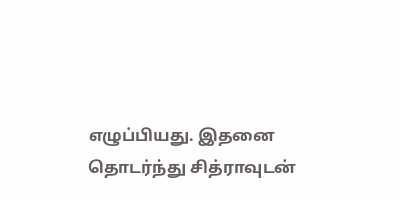எழுப்பியது. இதனை தொடர்ந்து சித்ராவுடன்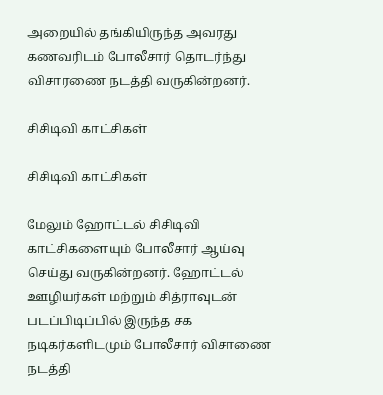அறையில் தங்கியிருந்த அவரது கணவரிடம் போலீசார் தொடர்ந்து விசாரணை நடத்தி வருகின்றனர்.

சிசிடிவி காட்சிகள்

சிசிடிவி காட்சிகள்

மேலும் ஹோட்டல் சிசிடிவி காட்சிகளையும் போலீசார் ஆய்வு செய்து வருகின்றனர். ஹோட்டல் ஊழியர்கள் மற்றும் சித்ராவுடன் படப்பிடிப்பில் இருந்த சக நடிகர்களிடமும் போலீசார் விசாணை நடத்தி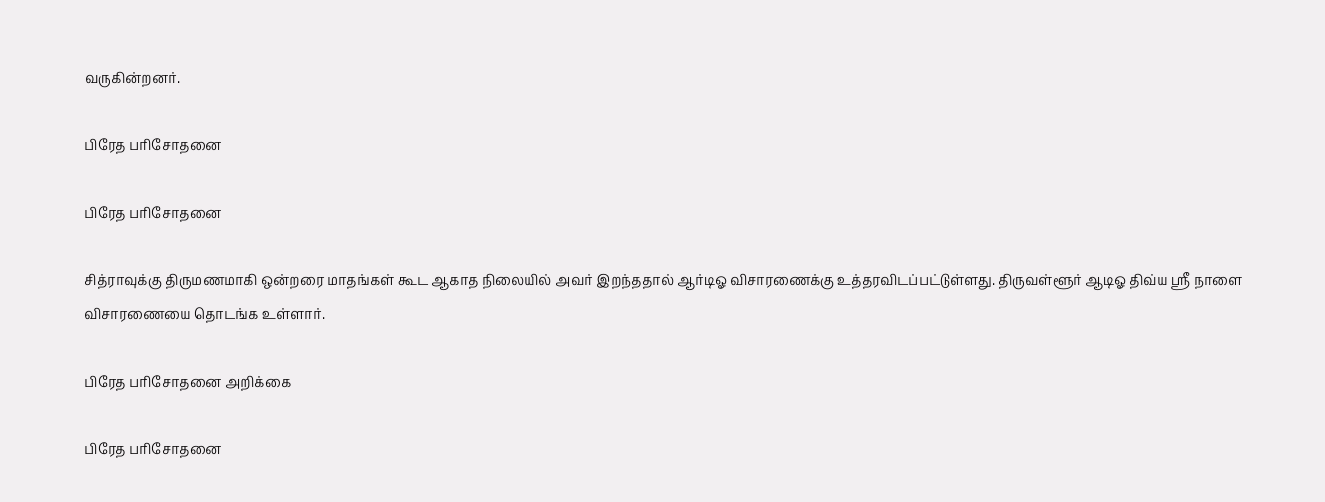வருகின்றனர்.

பிரேத பரிசோதனை

பிரேத பரிசோதனை

சித்ராவுக்கு திருமணமாகி ஒன்றரை மாதங்கள் கூட ஆகாத நிலையில் அவர் இறந்ததால் ஆர்டிஓ விசாரணைக்கு உத்தரவிடப்பட்டுள்ளது. திருவள்ளூர் ஆடிஓ திவ்ய ஸ்ரீ நாளை விசாரணையை தொடங்க உள்ளார்.

பிரேத பரிசோதனை அறிக்கை

பிரேத பரிசோதனை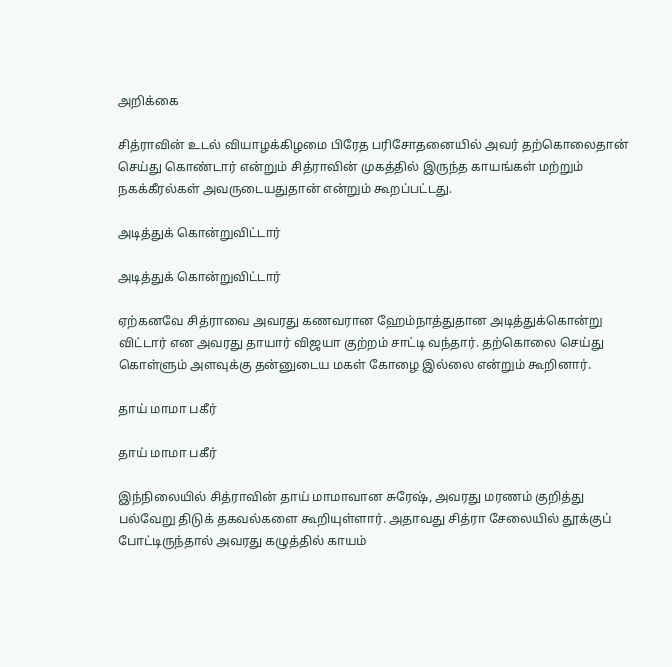அறிக்கை

சித்ராவின் உடல் வியாழக்கிழமை பிரேத பரிசோதனையில் அவர் தற்கொலைதான் செய்து கொண்டார் என்றும் சித்ராவின் முகத்தில் இருந்த காயங்கள் மற்றும் நகக்கீரல்கள் அவருடையதுதான் என்றும் கூறப்பட்டது.

அடித்துக் கொன்றுவிட்டார்

அடித்துக் கொன்றுவிட்டார்

ஏற்கனவே சித்ராவை அவரது கணவரான ஹேம்நாத்துதான அடித்துக்கொன்று விட்டார் என அவரது தாயார் விஜயா குற்றம் சாட்டி வந்தார். தற்கொலை செய்து கொள்ளும் அளவுக்கு தன்னுடைய மகள் கோழை இல்லை என்றும் கூறினார்.

தாய் மாமா பகீர்

தாய் மாமா பகீர்

இந்நிலையில் சித்ராவின் தாய் மாமாவான சுரேஷ், அவரது மரணம் குறித்து பல்வேறு திடுக் தகவல்களை கூறியுள்ளார். அதாவது சித்ரா சேலையில் தூக்குப் போட்டிருந்தால் அவரது கழுத்தில் காயம்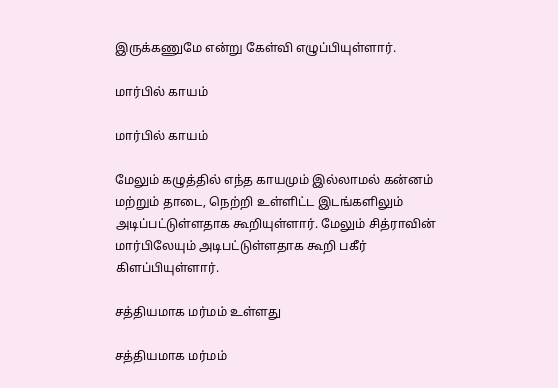இருக்கணுமே என்று கேள்வி எழுப்பியுள்ளார்.

மார்பில் காயம்

மார்பில் காயம்

மேலும் கழுத்தில் எந்த காயமும் இல்லாமல் கன்னம் மற்றும் தாடை, நெற்றி உள்ளிட்ட இடங்களிலும் அடிப்பட்டுள்ளதாக கூறியுள்ளார். மேலும் சித்ராவின் மார்பிலேயும் அடிபட்டுள்ளதாக கூறி பகீர் கிளப்பியுள்ளார்.

சத்தியமாக மர்மம் உள்ளது

சத்தியமாக மர்மம்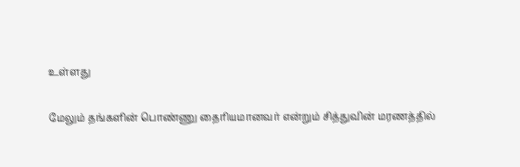உள்ளது

மேலும் தங்களின் பொண்ணு தைரியமானவர் என்றும் சித்துவின் மரணத்தில்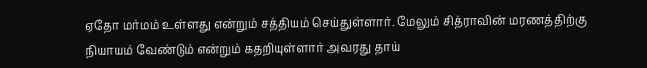ஏதோ மர்மம் உள்ளது என்றும் சத்தியம் செய்துள்ளார். மேலும் சித்ராவின் மரணத்திற்கு நியாயம் வேண்டும் என்றும் கதறியுள்ளார் அவரது தாய்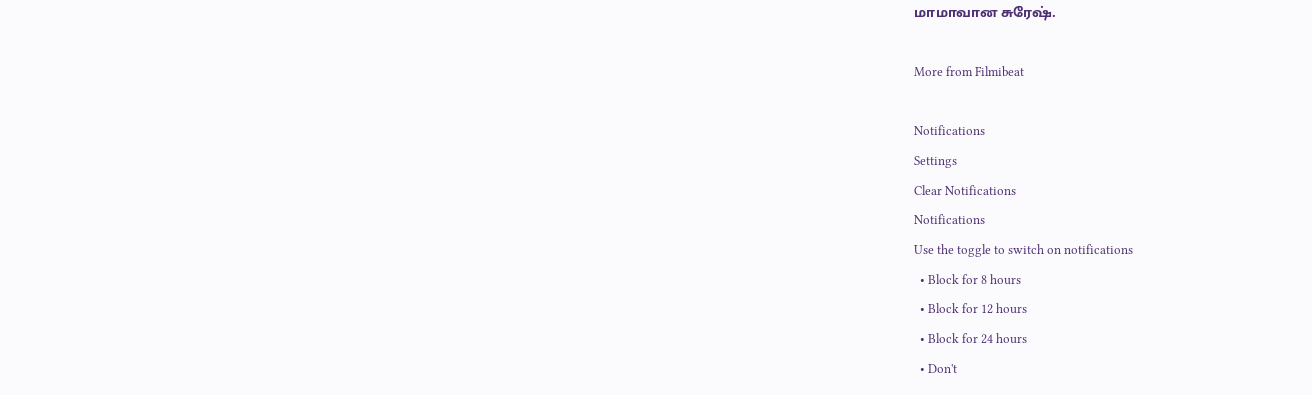மாமாவான சுரேஷ்.

More from Filmibeat

Notifications
Settings
Clear Notifications
Notifications
Use the toggle to switch on notifications
  • Block for 8 hours
  • Block for 12 hours
  • Block for 24 hours
  • Don't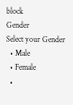block
Gender
Select your Gender
  • Male
  • Female
  •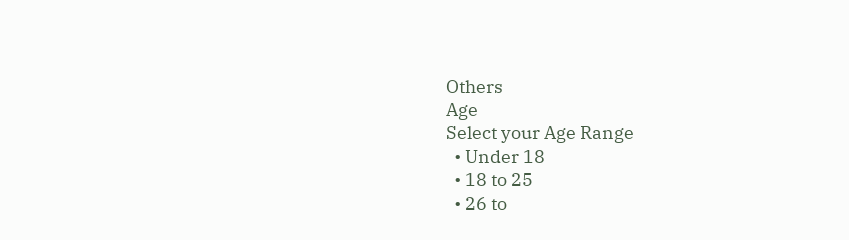Others
Age
Select your Age Range
  • Under 18
  • 18 to 25
  • 26 to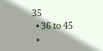35
  • 36 to 45
  •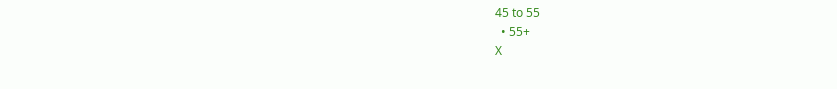45 to 55
  • 55+
X